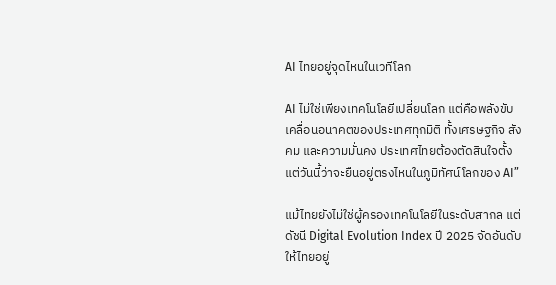AI ไทยอยู่จุดไหนในเวทีโลก

AI ไม่ใช่เพียงเทคโนโลยีเปลี่ยนโลก แต่คือพลังขับเคลื่อนอนาคตของประเทศทุกมิติ ทั้งเศรษฐกิจ สังคม และความมั่นคง ประเทศไทยต้องตัดสินใจตั้งแต่วันนี้ว่าจะยืนอยู่ตรงไหนในภูมิทัศน์โลกของ AI”

แม้ไทยยังไม่ใช่ผู้ครองเทคโนโลยีในระดับสากล แต่ดัชนี Digital Evolution Index ปี 2025 จัดอันดับให้ไทยอยู่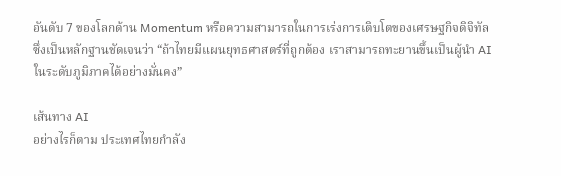อันดับ 7 ของโลกด้าน Momentum หรือความสามารถในการเร่งการเติบโตของเศรษฐกิจดิจิทัล ซึ่งเป็นหลักฐานชัดเจนว่า “ถ้าไทยมีแผนยุทธศาสตร์ที่ถูกต้อง เราสามารถทะยานขึ้นเป็นผู้นำ AI ในระดับภูมิภาคได้อย่างมั่นคง”

เส้นทาง AI
อย่างไรก็ตาม ประเทศไทยกำลัง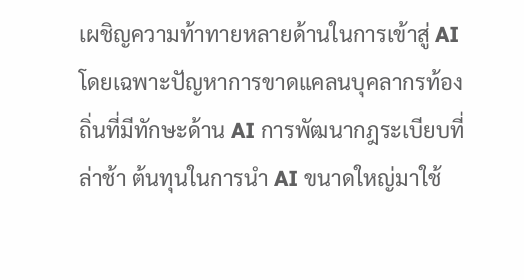เผชิญความท้าทายหลายด้านในการเข้าสู่ AI โดยเฉพาะปัญหาการขาดแคลนบุคลากรท้องถิ่นที่มีทักษะด้าน AI การพัฒนากฎระเบียบที่ล่าช้า ต้นทุนในการนำ AI ขนาดใหญ่มาใช้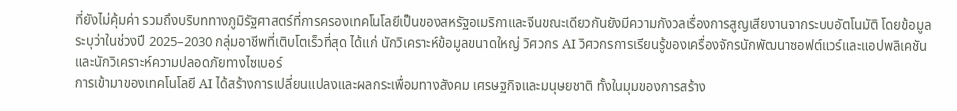ที่ยังไม่คุ้มค่า รวมถึงบริบททางภูมิรัฐศาสตร์ที่การครองเทคโนโลยีเป็นของสหรัฐอเมริกาและจีนขณะเดียวกันยังมีความกังวลเรื่องการสูญเสียงานจากระบบอัตโนมัติ โดยข้อมูลระบุว่าในช่วงปี 2025–2030 กลุ่มอาชีพที่เติบโตเร็วที่สุด ได้แก่ นักวิเคราะห์ข้อมูลขนาดใหญ่ วิศวกร AI วิศวกรการเรียนรู้ของเครื่องจักรนักพัฒนาซอฟต์แวร์และแอปพลิเคชัน และนักวิเคราะห์ความปลอดภัยทางไซเบอร์
การเข้ามาของเทคโนโลยี AI ได้สร้างการเปลี่ยนแปลงและผลกระเพื่อมทางสังคม เศรษฐกิจและมนุษยชาติ ทั้งในมุมของการสร้าง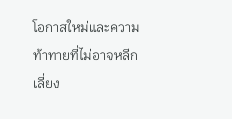โอกาสใหม่และความท้าทายที่ไม่อาจหลีกเลี่ยง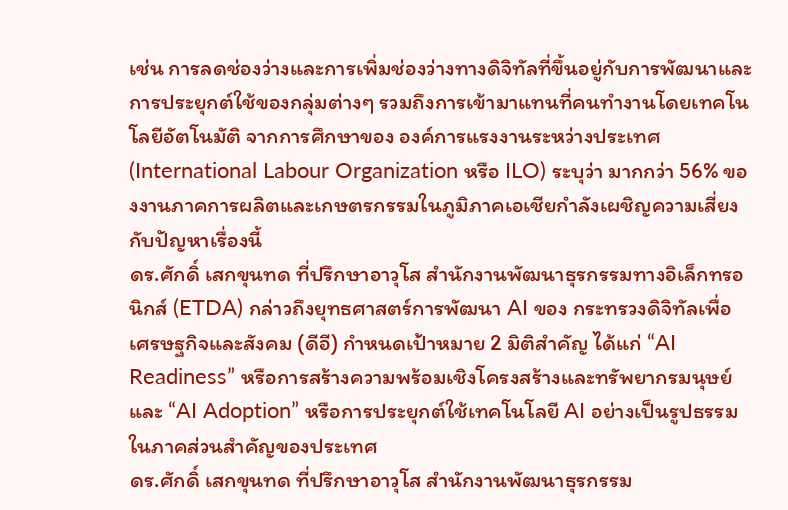เช่น การลดช่องว่างและการเพิ่มช่องว่างทางดิจิทัลที่ขึ้นอยู่กับการพัฒนาและการประยุกต์ใช้ของกลุ่มต่างๆ รวมถึงการเข้ามาแทนที่คนทำงานโดยเทคโนโลยีอัตโนมัติ จากการศึกษาของ องค์การแรงงานระหว่างประเทศ (International Labour Organization หรือ ILO) ระบุว่า มากกว่า 56% ของงานภาคการผลิตและเกษตรกรรมในภูมิภาคเอเชียกำลังเผชิญความเสี่ยงกับปัญหาเรื่องนี้
ดร.ศักดิ์ เสกขุนทด ที่ปรึกษาอาวุโส สำนักงานพัฒนาธุรกรรมทางอิเล็กทรอนิกส์ (ETDA) กล่าวถึงยุทธศาสตร์การพัฒนา AI ของ กระทรวงดิจิทัลเพื่อเศรษฐกิจและสังคม (ดีอี) กำหนดเป้าหมาย 2 มิติสำคัญ ได้แก่ “AI Readiness” หรือการสร้างความพร้อมเชิงโครงสร้างและทรัพยากรมนุษย์ และ “AI Adoption” หรือการประยุกต์ใช้เทคโนโลยี AI อย่างเป็นรูปธรรมในภาคส่วนสำคัญของประเทศ
ดร.ศักดิ์ เสกขุนทด ที่ปรึกษาอาวุโส สำนักงานพัฒนาธุรกรรม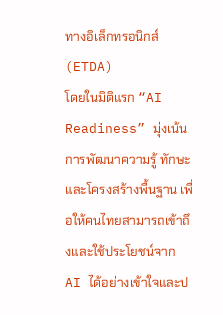ทางอิเล็กทรอนิกส์ (ETDA)
โดยในมิติแรก “AI Readiness” มุ่งเน้นการพัฒนาความรู้ ทักษะ และโครงสร้างพื้นฐาน เพื่อให้คนไทยสามารถเข้าถึงและใช้ประโยชน์จาก AI ได้อย่างเข้าใจและป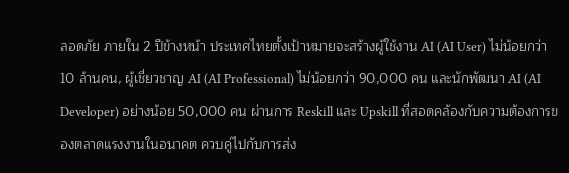ลอดภัย ภายใน 2 ปีข้างหน้า ประเทศไทยตั้งเป้าหมายจะสร้างผู้ใช้งาน AI (AI User) ไม่น้อยกว่า 10 ล้านคน, ผู้เชี่ยวชาญ AI (AI Professional) ไม่น้อยกว่า 90,000 คน และนักพัฒนา AI (AI Developer) อย่างน้อย 50,000 คน ผ่านการ Reskill และ Upskill ที่สอดคล้องกับความต้องการของตลาดแรงงานในอนาคต ควบคู่ไปกับการส่ง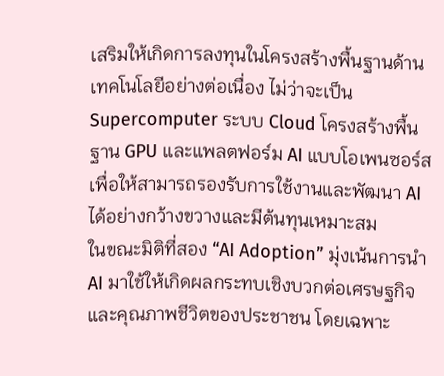เสริมให้เกิดการลงทุนในโครงสร้างพื้นฐานด้านเทคโนโลยีอย่างต่อเนื่อง ไม่ว่าจะเป็น Supercomputer ระบบ Cloud โครงสร้างพื้นฐาน GPU และแพลตฟอร์ม AI แบบโอเพนซอร์ส เพื่อให้สามารถรองรับการใช้งานและพัฒนา AI ได้อย่างกว้างขวางและมีต้นทุนเหมาะสม
ในขณะมิติที่สอง “AI Adoption” มุ่งเน้นการนำ AI มาใช้ให้เกิดผลกระทบเชิงบวกต่อเศรษฐกิจและคุณภาพชีวิตของประชาชน โดยเฉพาะ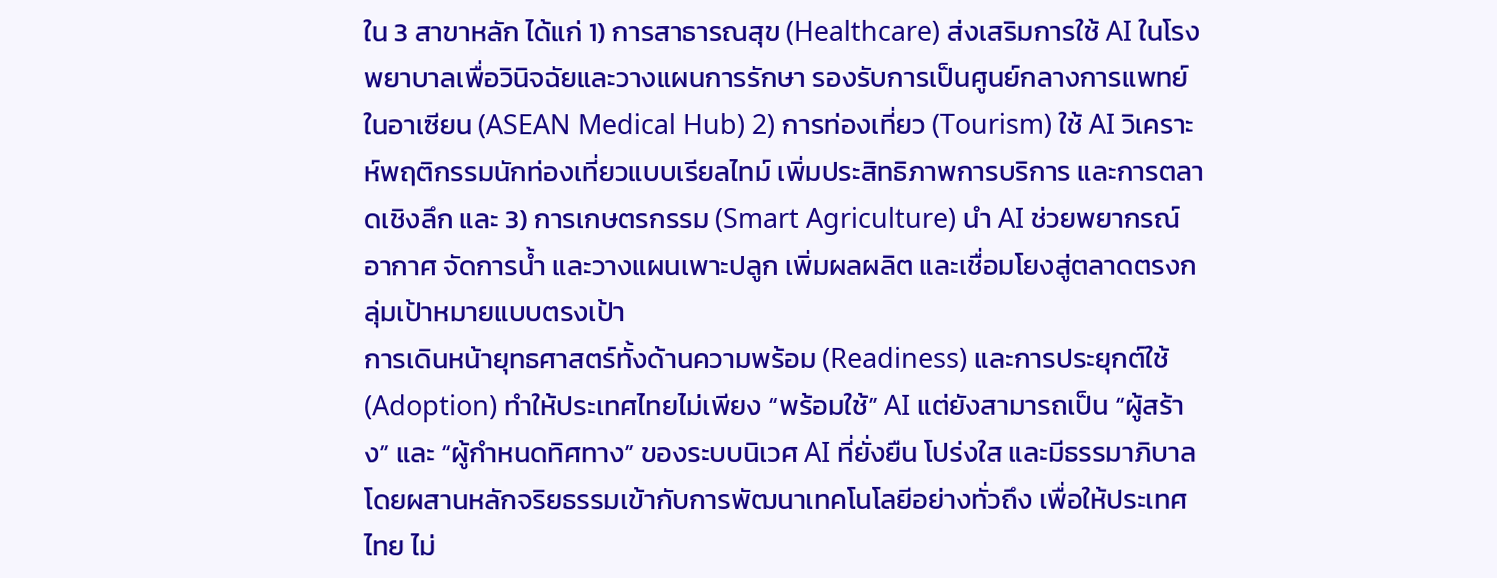ใน 3 สาขาหลัก ได้แก่ 1) การสาธารณสุข (Healthcare) ส่งเสริมการใช้ AI ในโรงพยาบาลเพื่อวินิจฉัยและวางแผนการรักษา รองรับการเป็นศูนย์กลางการแพทย์ในอาเซียน (ASEAN Medical Hub) 2) การท่องเที่ยว (Tourism) ใช้ AI วิเคราะห์พฤติกรรมนักท่องเที่ยวแบบเรียลไทม์ เพิ่มประสิทธิภาพการบริการ และการตลาดเชิงลึก และ 3) การเกษตรกรรม (Smart Agriculture) นำ AI ช่วยพยากรณ์อากาศ จัดการน้ำ และวางแผนเพาะปลูก เพิ่มผลผลิต และเชื่อมโยงสู่ตลาดตรงกลุ่มเป้าหมายแบบตรงเป้า
การเดินหน้ายุทธศาสตร์ทั้งด้านความพร้อม (Readiness) และการประยุกต์ใช้ (Adoption) ทำให้ประเทศไทยไม่เพียง “พร้อมใช้” AI แต่ยังสามารถเป็น “ผู้สร้าง” และ “ผู้กำหนดทิศทาง” ของระบบนิเวศ AI ที่ยั่งยืน โปร่งใส และมีธรรมาภิบาล โดยผสานหลักจริยธรรมเข้ากับการพัฒนาเทคโนโลยีอย่างทั่วถึง เพื่อให้ประเทศไทย ไม่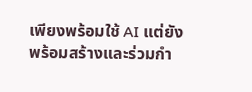เพียงพร้อมใช้ AI แต่ยังพร้อมสร้างและร่วมกำ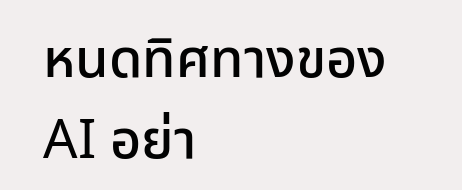หนดทิศทางของ AI อย่า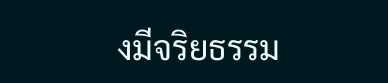งมีจริยธรรม